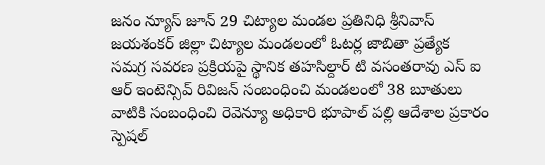జనం న్యూస్ జూన్ 29 చిట్యాల మండల ప్రతినిధి శ్రీనివాస్ జయశంకర్ జిల్లా చిట్యాల మండలంలో ఓటర్ల జాబితా ప్రత్యేక సమగ్ర సవరణ ప్రక్రియపై స్థానిక తహసిల్దార్ టి వసంతరావు ఎస్ ఐ ఆర్ ఇంటెన్సివ్ రివిజన్ సంబంధించి మండలంలో 38 బూతులు వాటికి సంబంధించి రెవెన్యూ అధికారి భూపాల్ పల్లి ఆదేశాల ప్రకారం స్పెషల్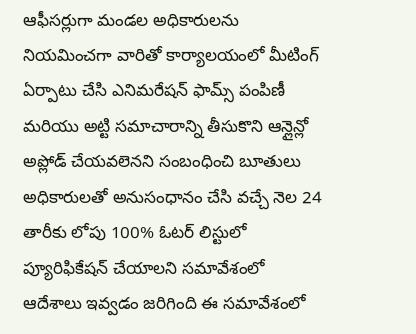ఆఫీసర్లుగా మండల అధికారులను నియమించగా వారితో కార్యాలయంలో మీటింగ్ ఏర్పాటు చేసి ఎనిమరేషన్ ఫామ్స్ పంపిణీ మరియు అట్టి సమాచారాన్ని తీసుకొని ఆన్లైన్లో అప్లోడ్ చేయవలెనని సంబంధించి బూతులు అధికారులతో అనుసంధానం చేసి వచ్చే నెల 24 తారీకు లోపు 100% ఓటర్ లిస్టులో ప్యూరిఫికేషన్ చేయాలని సమావేశంలో ఆదేశాలు ఇవ్వడం జరిగింది ఈ సమావేశంలో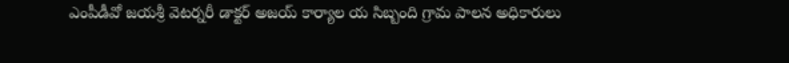ఎంపీడీవో జయశ్రీ వెటర్నరీ డాక్టర్ అజయ్ కార్యాల య సిబ్బంది గ్రామ పాలన అధికారులు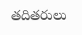తదితరులు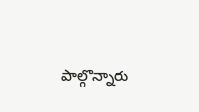పాల్గొన్నారు